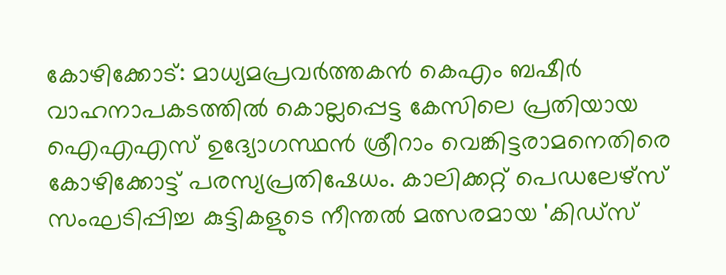കോഴിക്കോട്: മാധ്യമപ്രവർത്തകൻ കെഎം ബഷീർ വാഹനാപകടത്തിൽ കൊല്ലപ്പെട്ട കേസിലെ പ്രതിയായ ഐഎഎസ് ഉദ്യോഗസ്ഥൻ ശ്രീറാം വെങ്കിട്ടരാമനെതിരെ കോഴിക്കോട്ട് പരസ്യപ്രതിഷേധം. കാലിക്കറ്റ് പെഡലേഴ്സ് സംഘടിപ്പിച്ച കുട്ടികളുടെ നീന്തൽ മത്സരമായ 'കിഡ്സ്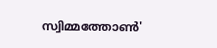സ്വിമ്മത്തോൺ'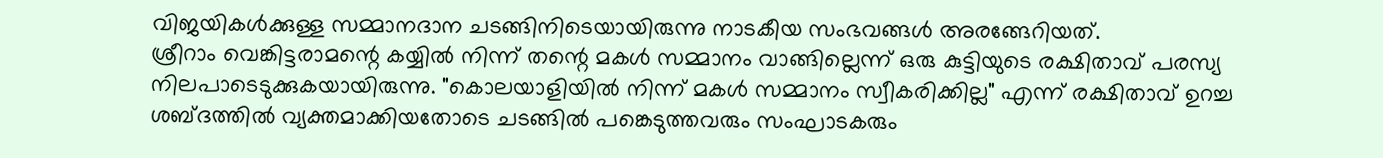വിജയികൾക്കുള്ള സമ്മാനദാന ചടങ്ങിനിടെയായിരുന്നു നാടകീയ സംഭവങ്ങൾ അരങ്ങേറിയത്.
ശ്രീറാം വെങ്കിട്ടരാമന്റെ കയ്യിൽ നിന്ന് തന്റെ മകൾ സമ്മാനം വാങ്ങില്ലെന്ന് ഒരു കുട്ടിയുടെ രക്ഷിതാവ് പരസ്യ നിലപാടെടുക്കുകയായിരുന്നു. "കൊലയാളിയിൽ നിന്ന് മകൾ സമ്മാനം സ്വീകരിക്കില്ല" എന്ന് രക്ഷിതാവ് ഉറച്ച ശബ്ദത്തിൽ വ്യക്തമാക്കിയതോടെ ചടങ്ങിൽ പങ്കെടുത്തവരും സംഘാടകരും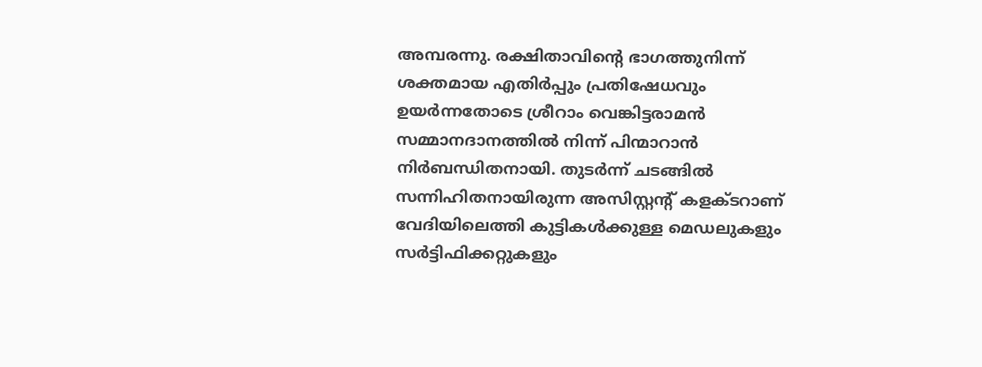അമ്പരന്നു. രക്ഷിതാവിന്റെ ഭാഗത്തുനിന്ന് ശക്തമായ എതിർപ്പും പ്രതിഷേധവും ഉയർന്നതോടെ ശ്രീറാം വെങ്കിട്ടരാമൻ സമ്മാനദാനത്തിൽ നിന്ന് പിന്മാറാൻ നിർബന്ധിതനായി. തുടർന്ന് ചടങ്ങിൽ സന്നിഹിതനായിരുന്ന അസിസ്റ്റന്റ് കളക്ടറാണ് വേദിയിലെത്തി കുട്ടികൾക്കുള്ള മെഡലുകളും സർട്ടിഫിക്കറ്റുകളും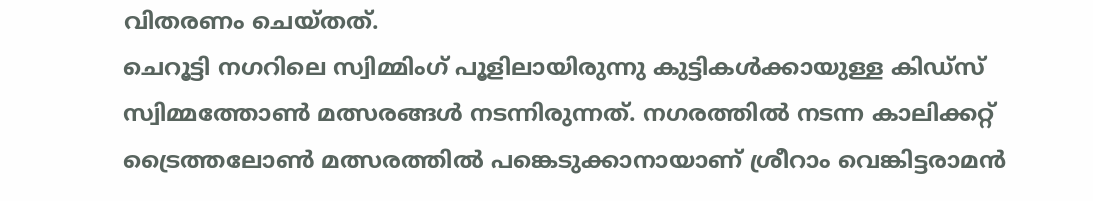വിതരണം ചെയ്തത്.
ചെറൂട്ടി നഗറിലെ സ്വിമ്മിംഗ് പൂളിലായിരുന്നു കുട്ടികൾക്കായുള്ള കിഡ്സ് സ്വിമ്മത്തോൺ മത്സരങ്ങൾ നടന്നിരുന്നത്. നഗരത്തിൽ നടന്ന കാലിക്കറ്റ് ട്രൈത്തലോൺ മത്സരത്തിൽ പങ്കെടുക്കാനായാണ് ശ്രീറാം വെങ്കിട്ടരാമൻ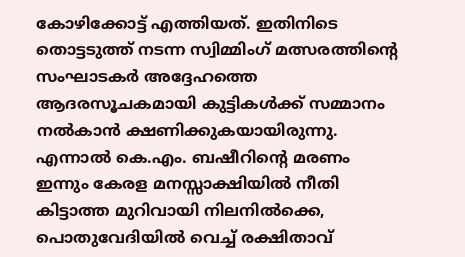കോഴിക്കോട്ട് എത്തിയത്. ഇതിനിടെ തൊട്ടടുത്ത് നടന്ന സ്വിമ്മിംഗ് മത്സരത്തിന്റെ സംഘാടകർ അദ്ദേഹത്തെ ആദരസൂചകമായി കുട്ടികൾക്ക് സമ്മാനം നൽകാൻ ക്ഷണിക്കുകയായിരുന്നു. എന്നാൽ കെ.എം. ബഷീറിന്റെ മരണം ഇന്നും കേരള മനസ്സാക്ഷിയിൽ നീതി കിട്ടാത്ത മുറിവായി നിലനിൽക്കെ, പൊതുവേദിയിൽ വെച്ച് രക്ഷിതാവ്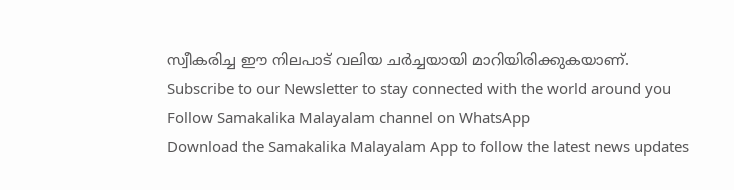സ്വീകരിച്ച ഈ നിലപാട് വലിയ ചർച്ചയായി മാറിയിരിക്കുകയാണ്.
Subscribe to our Newsletter to stay connected with the world around you
Follow Samakalika Malayalam channel on WhatsApp
Download the Samakalika Malayalam App to follow the latest news updates